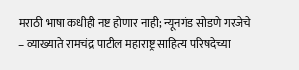मराठी भाषा कधीही नष्ट होणार नाही; न्यूनगंड सोडणे गरजेचे – व्याख्याते रामचंद्र पाटील महाराष्ट्र साहित्य परिषदेच्या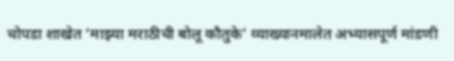चोपडा शाखेत ‘माझ्या मराठीची बोलू कौतुके’ व्याख्यानमालेत अभ्यासपूर्ण मांडणी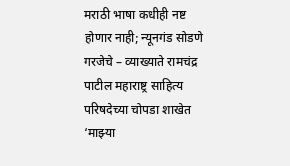मराठी भाषा कधीही नष्ट होणार नाही; न्यूनगंड सोडणे गरजेचे – व्याख्याते रामचंद्र पाटील महाराष्ट्र साहित्य परिषदेच्या चोपडा शाखेत ‘माझ्या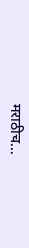मराठीच...